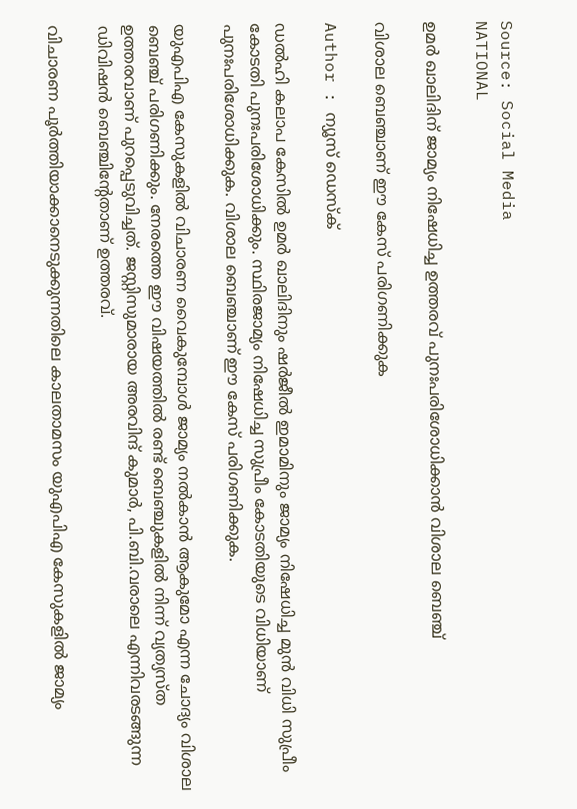Source: Social Media
NATIONAL

ഉമർ ഖാലിദിന് ജാമ്യം നിഷേധിച്ച ഉത്തരവ് പുനഃപരിശോധിക്കാൻ വിശാല ബെഞ്ച്

വിശാല ബെഞ്ചാണ് ഈ കേസ് പരിഗണിക്കുക

Author : ന്യൂസ് ഡെസ്ക്

ഡൽഹി കലാപ കേസിൽ ഉമർ ഖാലിദിനും ഷർജീൽ ഇമാമിനും ജാമ്യം നിഷേധിച്ച മുൻ വിധി സുപ്രീം കോടതി പുനഃപരിശോധിക്കും. സ്ഥിരജാമ്യം നിഷേധിച്ച സുപ്രീം കോടതിയുടെ വിധിയാണ് പുനഃപരിശോധിക്കുക. വിശാല ബെഞ്ചാണ് ഈ കേസ് പരിഗണിക്കുക.

യുഎപിഎ കേസുകളിൽ വിചാരണ വൈകുമ്പോൾ ജാമ്യം നൽകാൻ ആകുമോ എന്ന ചോദ്യം വിശാല ബെഞ്ച് പരിഗണിക്കും. നേരത്തെ ഈ വിഷയത്തിൽ രണ്ട് ബെഞ്ചുകളിൽ നിന്ന് വ്യത്യസ്ത ഉത്തരവാണ് പുറപ്പെടുവിച്ചത്. ജസ്റ്റിസുമാരായ അരവിന്ദ് കുമാർ, പി.ബി.വരാലെ എന്നിവരടങ്ങുന്ന ഡിവിഷൻ ബെഞ്ചിൻ്റേതാണ് ഉത്തരവ്.

വിചാരണ പൂർത്തിയാക്കാനെടുക്കുന്നതിലെ കാലതാമസം യുഎപിഎ കേസുകളിൽ ജാമ്യം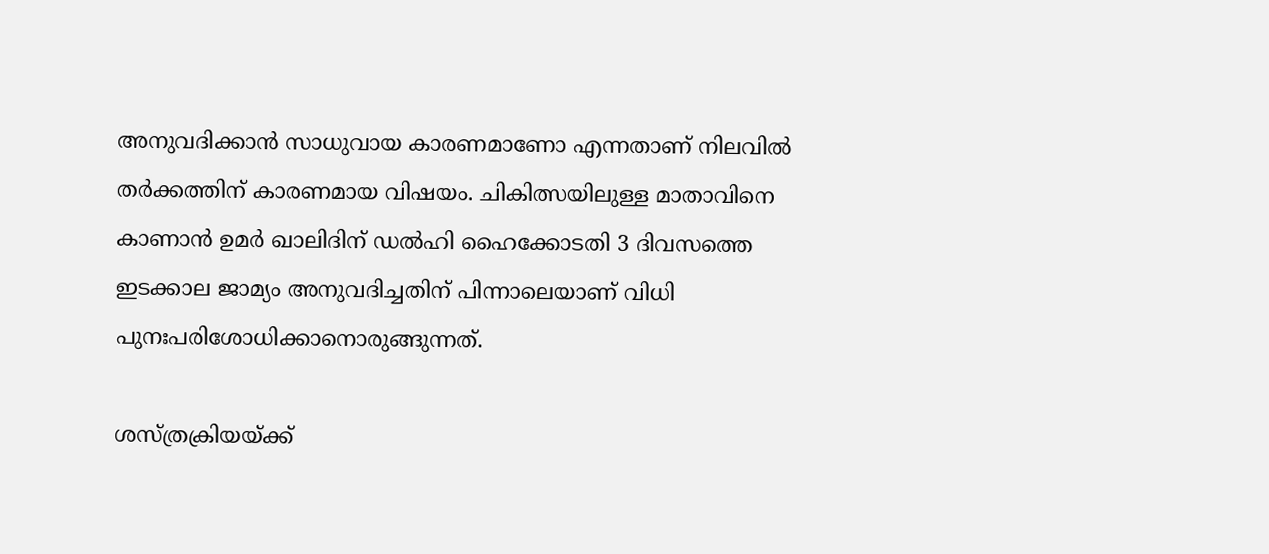അനുവദിക്കാൻ സാധുവായ കാരണമാണോ എന്നതാണ് നിലവിൽ തർക്കത്തിന് കാരണമായ വിഷയം. ചികിത്സയിലുള്ള മാതാവിനെ കാണാൻ ഉമർ ഖാലിദിന് ഡൽഹി ഹൈക്കോടതി 3 ദിവസത്തെ ഇടക്കാല ജാമ്യം അനുവദിച്ചതിന് പിന്നാലെയാണ് വിധി പുനഃപരിശോധിക്കാനൊരുങ്ങുന്നത്.

ശസ്ത്രക്രിയയ്ക്ക്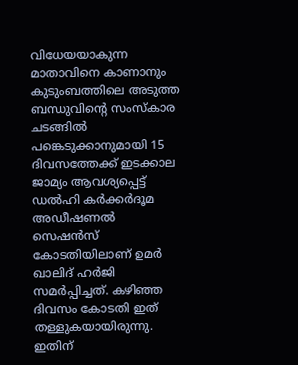വിധേയയാകുന്ന മാതാവിനെ കാണാനും കുടുംബത്തിലെ അടുത്ത ബന്ധുവിൻ്റെ സംസ്കാര ചടങ്ങിൽ പങ്കെടുക്കാനുമായി 15 ദിവസത്തേക്ക് ഇടക്കാല ജാമ്യം ആവശ്യപ്പെട്ട് ഡല്‍ഹി കര്‍ക്കര്‍ദൂമ അഡീഷണല്‍ സെഷന്‍സ് കോടതിയിലാണ് ഉമർ ഖാലിദ് ഹർജി സമർപ്പിച്ചത്. കഴിഞ്ഞ ദിവസം കോടതി ഇത് തള്ളുകയായിരുന്നു. ഇതിന്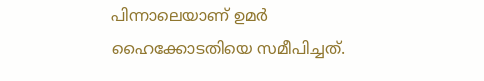പിന്നാലെയാണ് ഉമര്‍ ഹൈക്കോടതിയെ സമീപിച്ചത്.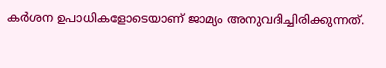കർശന ഉപാധികളോടെയാണ് ജാമ്യം അനുവദിച്ചിരിക്കുന്നത്.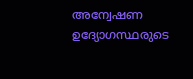അന്വേഷണ ഉദ്യോഗസ്ഥരുടെ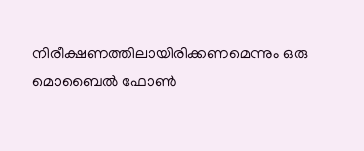നിരീക്ഷണത്തിലായിരിക്കണമെന്നും ഒരു മൊബൈല്‍ ഫോണ്‍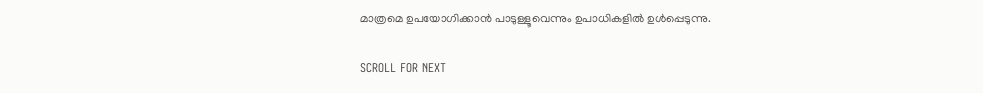മാത്രമെ ഉപയോഗിക്കാന്‍ പാടുള്ളൂവെന്നും ഉപാധികളിൽ ഉൾപ്പെടുന്നു.

SCROLL FOR NEXT